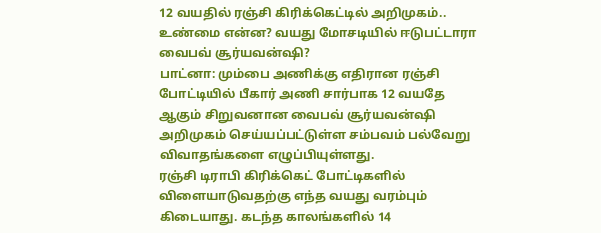12 வயதில் ரஞ்சி கிரிக்கெட்டில் அறிமுகம்.. உண்மை என்ன? வயது மோசடியில் ஈடுபட்டாரா வைபவ் சூர்யவன்ஷி?
பாட்னா: மும்பை அணிக்கு எதிரான ரஞ்சி போட்டியில் பீகார் அணி சார்பாக 12 வயதே ஆகும் சிறுவனான வைபவ் சூர்யவன்ஷி அறிமுகம் செய்யப்பட்டுள்ள சம்பவம் பல்வேறு விவாதங்களை எழுப்பியுள்ளது.
ரஞ்சி டிராபி கிரிக்கெட் போட்டிகளில் விளையாடுவதற்கு எந்த வயது வரம்பும் கிடையாது. கடந்த காலங்களில் 14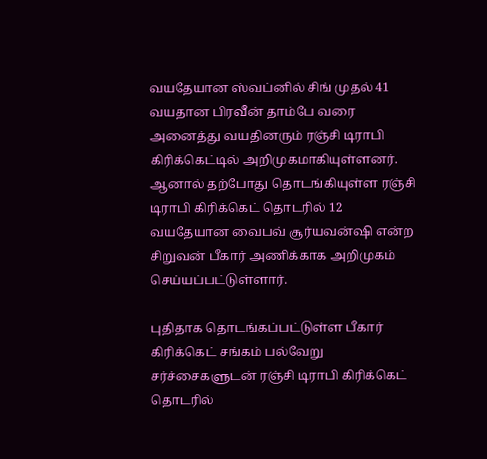வயதேயான ஸ்வப்னில் சிங் முதல் 41 வயதான பிரவீன் தாம்பே வரை அனைத்து வயதினரும் ரஞ்சி டிராபி கிரிக்கெட்டில் அறிமுகமாகியுள்ளனர். ஆனால் தற்போது தொடங்கியுள்ள ரஞ்சி டிராபி கிரிக்கெட் தொடரில் 12 வயதேயான வைபவ் சூர்யவன்ஷி என்ற சிறுவன் பீகார் அணிக்காக அறிமுகம் செய்யப்பட்டுள்ளார்.

புதிதாக தொடங்கப்பட்டுள்ள பீகார் கிரிக்கெட் சங்கம் பல்வேறு சர்ச்சைகளுடன் ரஞ்சி டிராபி கிரிக்கெட் தொடரில்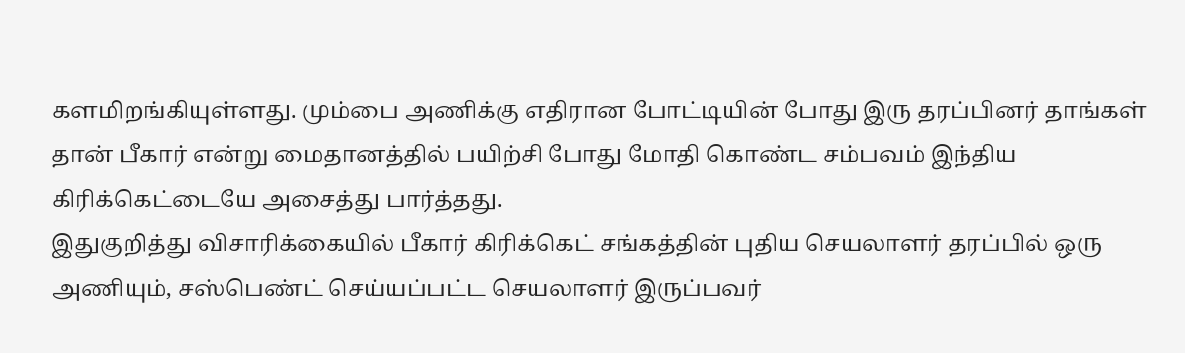களமிறங்கியுள்ளது. மும்பை அணிக்கு எதிரான போட்டியின் போது இரு தரப்பினர் தாங்கள் தான் பீகார் என்று மைதானத்தில் பயிற்சி போது மோதி கொண்ட சம்பவம் இந்திய கிரிக்கெட்டையே அசைத்து பார்த்தது.
இதுகுறித்து விசாரிக்கையில் பீகார் கிரிக்கெட் சங்கத்தின் புதிய செயலாளர் தரப்பில் ஒரு அணியும், சஸ்பெண்ட் செய்யப்பட்ட செயலாளர் இருப்பவர்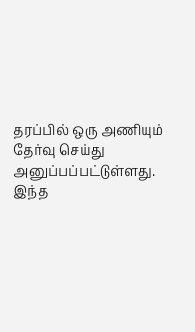தரப்பில் ஒரு அணியும் தேர்வு செய்து அனுப்பப்பட்டுள்ளது. இந்த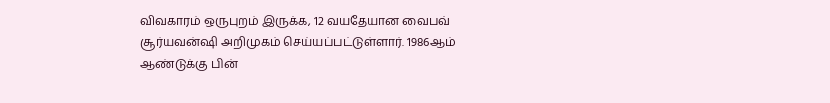விவகாரம் ஒருபுறம் இருக்க, 12 வயதேயான வைபவ் சூர்யவன்ஷி அறிமுகம் செய்யப்பட்டுள்ளார். 1986ஆம் ஆண்டுக்கு பின்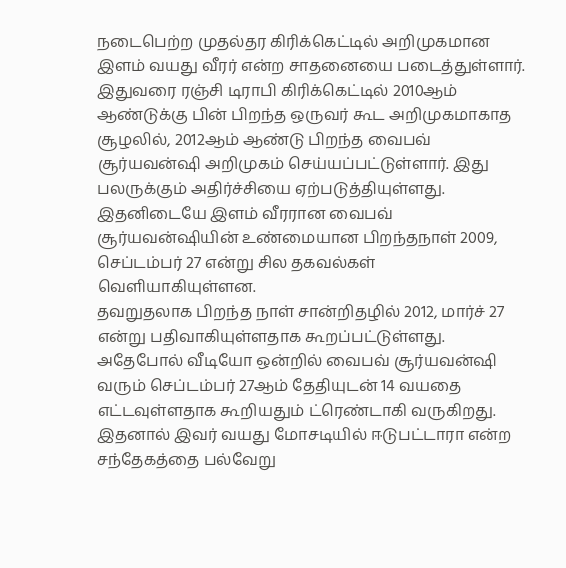நடைபெற்ற முதல்தர கிரிக்கெட்டில் அறிமுகமான இளம் வயது வீரர் என்ற சாதனையை படைத்துள்ளார்.
இதுவரை ரஞ்சி டிராபி கிரிக்கெட்டில் 2010ஆம் ஆண்டுக்கு பின் பிறந்த ஒருவர் கூட அறிமுகமாகாத சூழலில், 2012ஆம் ஆண்டு பிறந்த வைபவ் சூர்யவன்ஷி அறிமுகம் செய்யப்பட்டுள்ளார். இது பலருக்கும் அதிர்ச்சியை ஏற்படுத்தியுள்ளது. இதனிடையே இளம் வீரரான வைபவ் சூர்யவன்ஷியின் உண்மையான பிறந்தநாள் 2009, செப்டம்பர் 27 என்று சில தகவல்கள் வெளியாகியுள்ளன.
தவறுதலாக பிறந்த நாள் சான்றிதழில் 2012, மார்ச் 27 என்று பதிவாகியுள்ளதாக கூறப்பட்டுள்ளது. அதேபோல் வீடியோ ஒன்றில் வைபவ் சூர்யவன்ஷி வரும் செப்டம்பர் 27ஆம் தேதியுடன் 14 வயதை எட்டவுள்ளதாக கூறியதும் ட்ரெண்டாகி வருகிறது. இதனால் இவர் வயது மோசடியில் ஈடுபட்டாரா என்ற சந்தேகத்தை பல்வேறு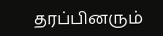தரப்பினரும்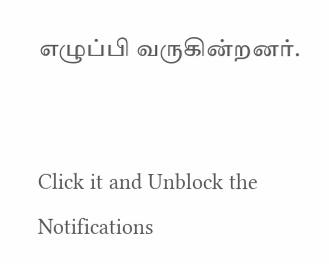எழுப்பி வருகின்றனர்.


Click it and Unblock the Notifications